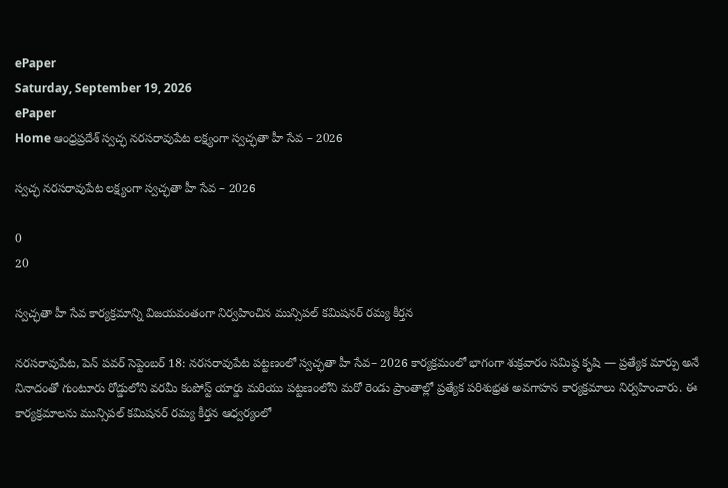ePaper
Saturday, September 19, 2026
ePaper
Home ఆంధ్రప్రదేశ్ స్వచ్ఛ నరసరావుపేట లక్ష్యంగా స్వచ్ఛతా హీ సేవ – 2026

స్వచ్ఛ నరసరావుపేట లక్ష్యంగా స్వచ్ఛతా హీ సేవ – 2026

0
20

స్వచ్ఛతా హీ సేవ కార్యక్రమాన్ని విజయవంతంగా నిర్వహించిన మున్సిపల్ కమిషనర్ రమ్య కీర్తన

నరసరావుపేట, పెన్ పవర్ సెప్టెంబర్ 18: నరసరావుపేట పట్టణంలో స్వచ్ఛతా హీ సేవ– 2026 కార్యక్రమంలో భాగంగా శుక్రవారం సమిష్ఠ కృషి — ప్రత్యేక మార్పు అనే నినాదంతో గుంటూరు రోడ్డులోని వరమీ కంపోస్ట్ యార్డు మరియు పట్టణంలోని మరో రెండు ప్రాంతాల్లో ప్రత్యేక పరిశుభ్రత అవగాహన కార్యక్రమాలు నిర్వహించారు. ఈ కార్యక్రమాలను మున్సిపల్ కమిషనర్ రమ్య కీర్తన ఆధ్వర్యంలో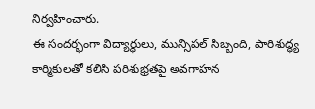నిర్వహించారు.
ఈ సందర్భంగా విద్యార్థులు, మున్సిపల్ సిబ్బంది, పారిశుద్ధ్య కార్మికులతో కలిసి పరిశుభ్రతపై అవగాహన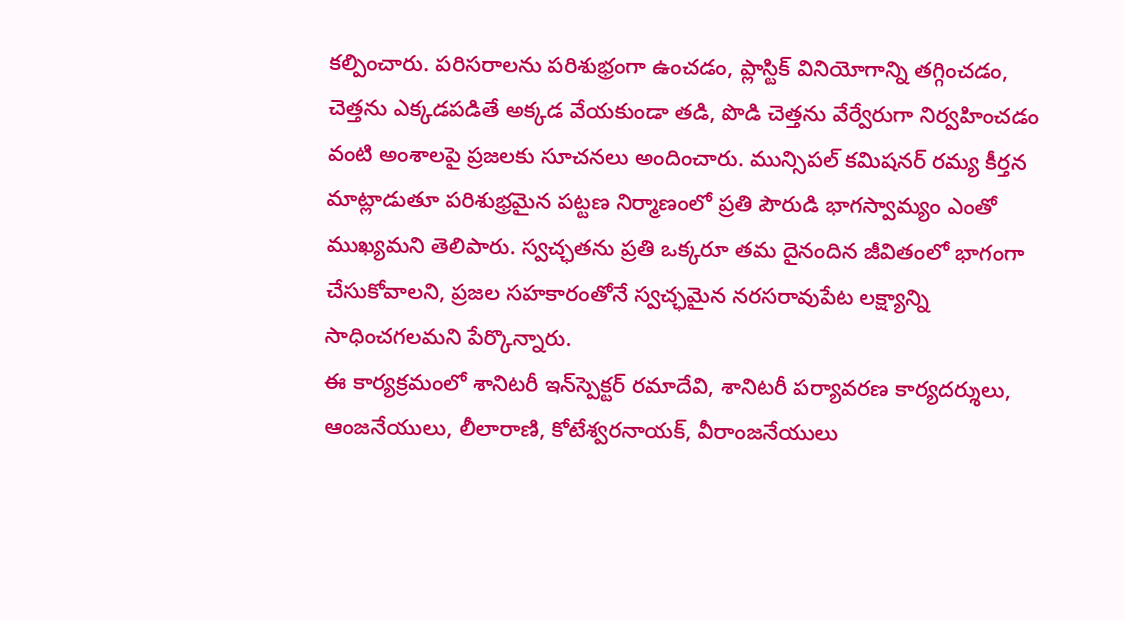కల్పించారు. పరిసరాలను పరిశుభ్రంగా ఉంచడం, ప్లాస్టిక్ వినియోగాన్ని తగ్గించడం, చెత్తను ఎక్కడపడితే అక్కడ వేయకుండా తడి, పొడి చెత్తను వేర్వేరుగా నిర్వహించడం వంటి అంశాలపై ప్రజలకు సూచనలు అందించారు. మున్సిపల్ కమిషనర్ రమ్య కీర్తన మాట్లాడుతూ పరిశుభ్రమైన పట్టణ నిర్మాణంలో ప్రతి పౌరుడి భాగస్వామ్యం ఎంతో ముఖ్యమని తెలిపారు. స్వచ్ఛతను ప్రతి ఒక్కరూ తమ దైనందిన జీవితంలో భాగంగా చేసుకోవాలని, ప్రజల సహకారంతోనే స్వచ్ఛమైన నరసరావుపేట లక్ష్యాన్ని సాధించగలమని పేర్కొన్నారు.
ఈ కార్యక్రమంలో శానిటరీ ఇన్‌స్పెక్టర్ రమాదేవి, శానిటరీ పర్యావరణ కార్యదర్శులు, ఆంజనేయులు, లీలారాణి, కోటేశ్వరనాయక్, వీరాంజనేయులు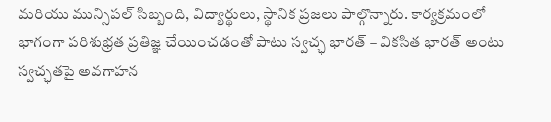మరియు మున్సిపల్ సిబ్బంది, విద్యార్థులు, స్థానిక ప్రజలు పాల్గొన్నారు. కార్యక్రమంలో భాగంగా పరిశుభ్రత ప్రతిజ్ఞ చేయించడంతో పాటు స్వచ్ఛ భారత్ – వికసిత భారత్ అంటు స్వచ్ఛతపై అవగాహన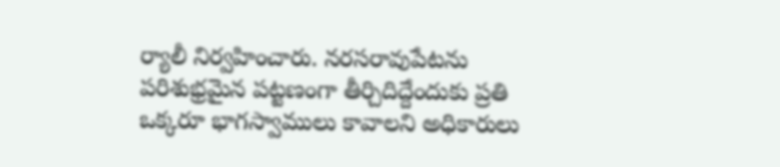ర్యాలీ నిర్వహించారు. నరసరావుపేటను పరిశుభ్రమైన పట్టణంగా తీర్చిదిద్దేందుకు ప్రతి ఒక్కరూ భాగస్వాములు కావాలని అధికారులు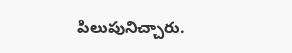పిలుపునిచ్చారు.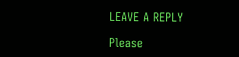LEAVE A REPLY

Please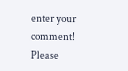enter your comment!
Please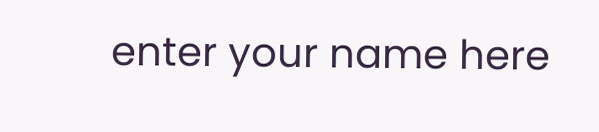enter your name here